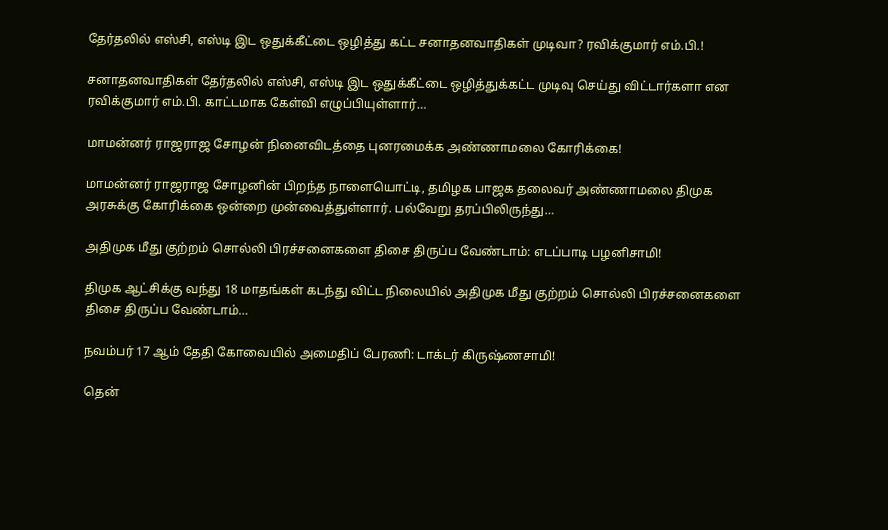தேர்தலில் எஸ்சி, எஸ்டி இட ஒதுக்கீட்டை ஒழித்து கட்ட சனாதனவாதிகள் முடிவா? ரவிக்குமார் எம்.பி.!

சனாதனவாதிகள் தேர்தலில் எஸ்சி, எஸ்டி இட ஒதுக்கீட்டை ஒழித்துக்கட்ட முடிவு செய்து விட்டார்களா என ரவிக்குமார் எம்.பி. காட்டமாக கேள்வி எழுப்பியுள்ளார்…

மாமன்னர் ராஜராஜ சோழன் நினைவிடத்தை புனரமைக்க அண்ணாமலை கோரிக்கை!

மாமன்னர் ராஜராஜ சோழனின் பிறந்த நாளையொட்டி, தமிழக பாஜக தலைவர் அண்ணாமலை திமுக அரசுக்கு கோரிக்கை ஒன்றை முன்வைத்துள்ளார். பல்வேறு தரப்பிலிருந்து…

அதிமுக மீது குற்றம் சொல்லி பிரச்சனைகளை திசை திருப்ப வேண்டாம்: எடப்பாடி பழனிசாமி!

திமுக ஆட்சிக்கு வந்து 18 மாதங்கள் கடந்து விட்ட நிலையில் அதிமுக மீது குற்றம் சொல்லி பிரச்சனைகளை திசை திருப்ப வேண்டாம்…

நவம்பர் 17 ஆம் தேதி கோவையில் அமைதிப் பேரணி: டாக்டர் கிருஷ்ணசாமி!

தென்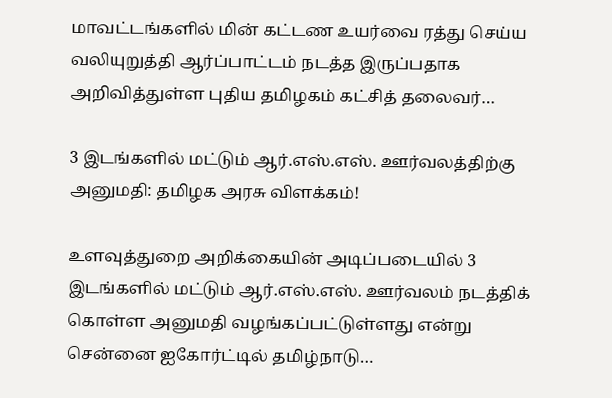மாவட்டங்களில் மின் கட்டண உயர்வை ரத்து செய்ய வலியுறுத்தி ஆர்ப்பாட்டம் நடத்த இருப்பதாக அறிவித்துள்ள புதிய தமிழகம் கட்சித் தலைவர்…

3 இடங்களில் மட்டும் ஆர்.எஸ்.எஸ். ஊர்வலத்திற்கு அனுமதி: தமிழக அரசு விளக்கம்!

உளவுத்துறை அறிக்கையின் அடிப்படையில் 3 இடங்களில் மட்டும் ஆர்.எஸ்.எஸ். ஊர்வலம் நடத்திக் கொள்ள அனுமதி வழங்கப்பட்டுள்ளது என்று சென்னை ஐகோர்ட்டில் தமிழ்நாடு…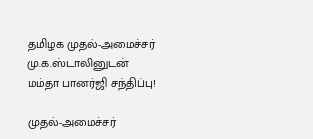தமிழக முதல்-அமைச்சர் மு.க.ஸ்டாலினுடன் மம்தா பானர்ஜி சந்திப்பு!

முதல்-அமைச்சர்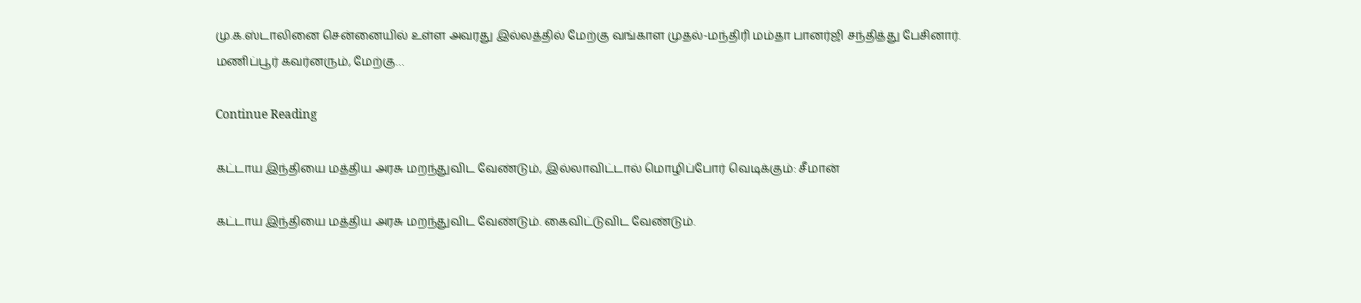மு.க.ஸ்டாலினை சென்னையில் உள்ள அவரது இல்லத்தில் மேற்கு வங்காள முதல்-மந்திரி மம்தா பானர்ஜி சந்தித்து பேசினார். மணிப்பூர் கவர்னரும், மேற்கு…

Continue Reading

கட்டாய இந்தியை மத்திய அரசு மறந்துவிட வேண்டும், இல்லாவிட்டால் மொழிப்போர் வெடிக்கும்: சீமான்

கட்டாய இந்தியை மத்திய அரசு மறந்துவிட வேண்டும். கைவிட்டுவிட வேண்டும்.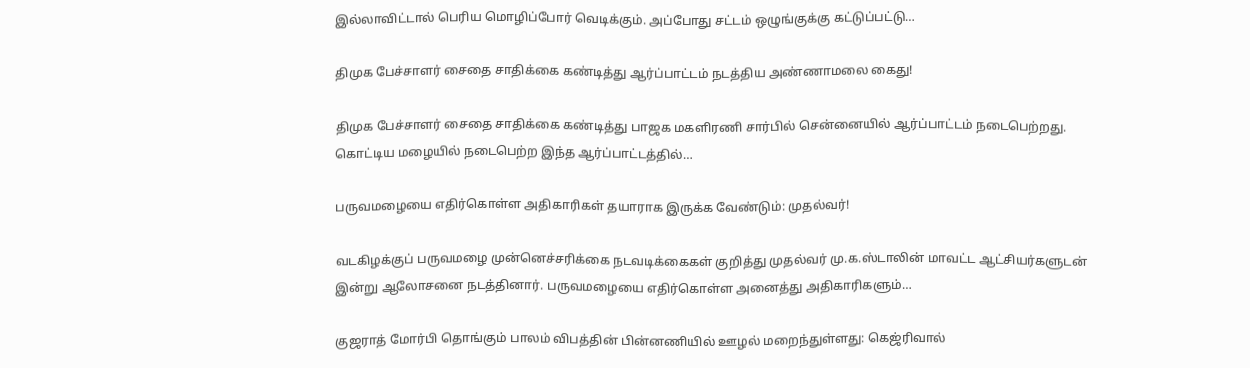இல்லாவிட்டால் பெரிய மொழிப்போர் வெடிக்கும். அப்போது சட்டம் ஒழுங்குக்கு கட்டுப்பட்டு…

திமுக பேச்சாளர் சைதை சாதிக்கை கண்டித்து ஆர்ப்பாட்டம் நடத்திய அண்ணாமலை கைது!

திமுக பேச்சாளர் சைதை சாதிக்கை கண்டித்து பாஜக மகளிரணி சார்பில் சென்னையில் ஆர்ப்பாட்டம் நடைபெற்றது. கொட்டிய மழையில் நடைபெற்ற இந்த ஆர்ப்பாட்டத்தில்…

பருவமழையை எதிர்கொள்ள அதிகாரிகள் தயாராக இருக்க வேண்டும்: முதல்வர்!

வடகிழக்குப் பருவமழை முன்னெச்சரிக்கை நடவடிக்கைகள் குறித்து முதல்வர் மு.க.ஸ்டாலின் மாவட்ட ஆட்சியர்களுடன் இன்று ஆலோசனை நடத்தினார். பருவமழையை எதிர்கொள்ள அனைத்து அதிகாரிகளும்…

குஜராத் மோர்பி தொங்கும் பாலம் விபத்தின் பின்னணியில் ஊழல் மறைந்துள்ளது: கெஜ்ரிவால்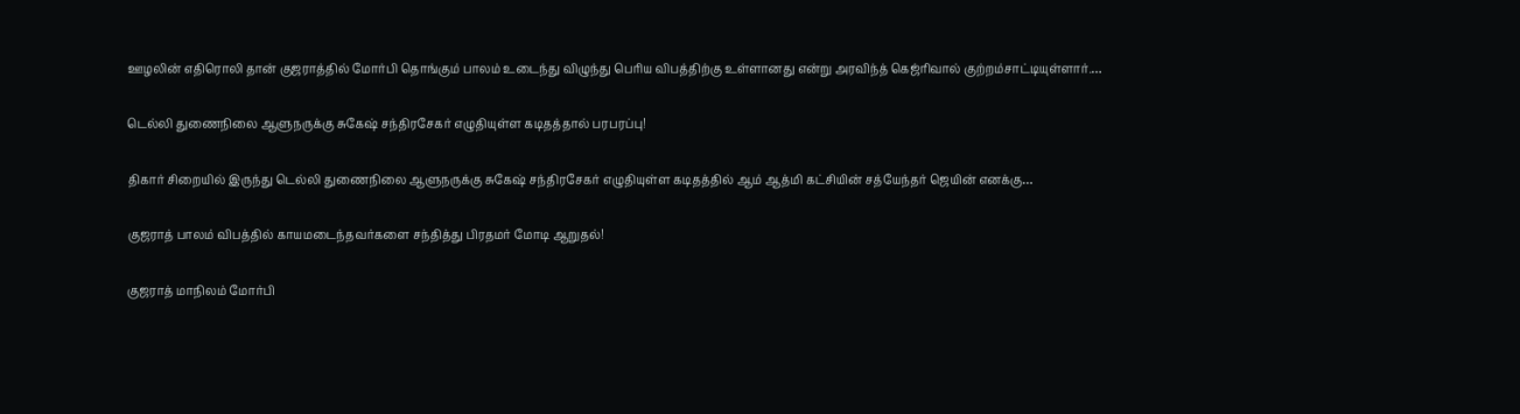ஊழலின் எதிரொலி தான் குஜராத்தில் மோர்பி தொங்கும் பாலம் உடைந்து விழுந்து பெரிய விபத்திற்கு உள்ளானது என்று அரவிந்த் கெஜ்ரிவால் குற்றம்சாட்டியுள்ளார்.…

டெல்லி துணைநிலை ஆளுநருக்கு சுகேஷ் சந்திரசேகர் எழுதியுள்ள கடிதத்தால் பரபரப்பு!

திகார் சிறையில் இருந்து டெல்லி துணைநிலை ஆளுநருக்கு சுகேஷ் சந்திரசேகர் எழுதியுள்ள கடிதத்தில் ஆம் ஆத்மி கட்சியின் சத்யேந்தர் ஜெயின் எனக்கு…

குஜராத் பாலம் விபத்தில் காயமடைந்தவர்களை சந்தித்து பிரதமர் மோடி ஆறுதல்!

குஜராத் மாநிலம் மோர்பி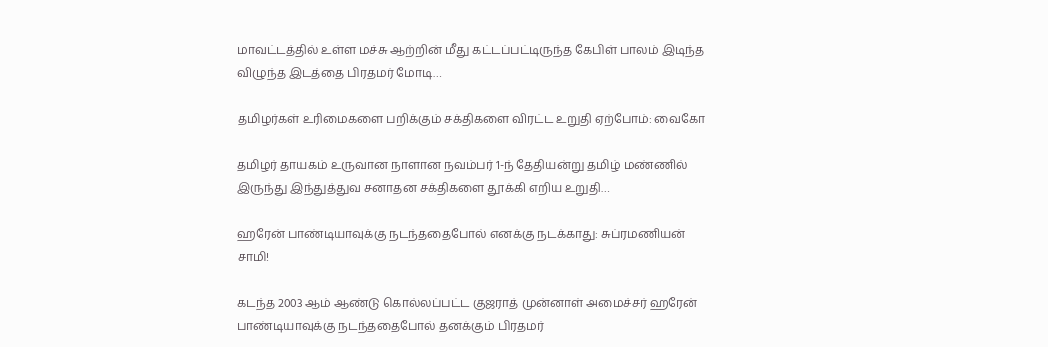மாவட்டத்தில் உள்ள மச்சு ஆற்றின் மீது கட்டப்பட்டிருந்த கேபிள் பாலம் இடிந்த விழுந்த இடத்தை பிரதமர் மோடி…

தமிழர்கள் உரிமைகளை பறிக்கும் சக்திகளை விரட்ட உறுதி ஏற்போம்: வைகோ

தமிழர் தாயகம் உருவான நாளான நவம்பர் 1-ந் தேதியன்று தமிழ் மண்ணில் இருந்து இந்துத்துவ சனாதன சக்திகளை தூக்கி எறிய உறுதி…

ஹரேன் பாண்டியாவுக்கு நடந்ததைபோல் எனக்கு நடக்காது: சுப்ரமணியன் சாமி!

கடந்த 2003 ஆம் ஆண்டு கொல்லப்பட்ட குஜராத் முன்னாள் அமைச்சர் ஹரேன் பாண்டியாவுக்கு நடந்ததைபோல் தனக்கும் பிரதமர்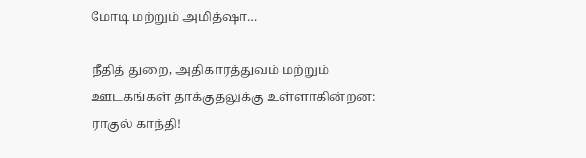மோடி மற்றும் அமித்ஷா…

நீதித் துறை, அதிகாரத்துவம் மற்றும் ஊடகங்கள் தாக்குதலுக்கு உள்ளாகின்றன: ராகுல் காந்தி!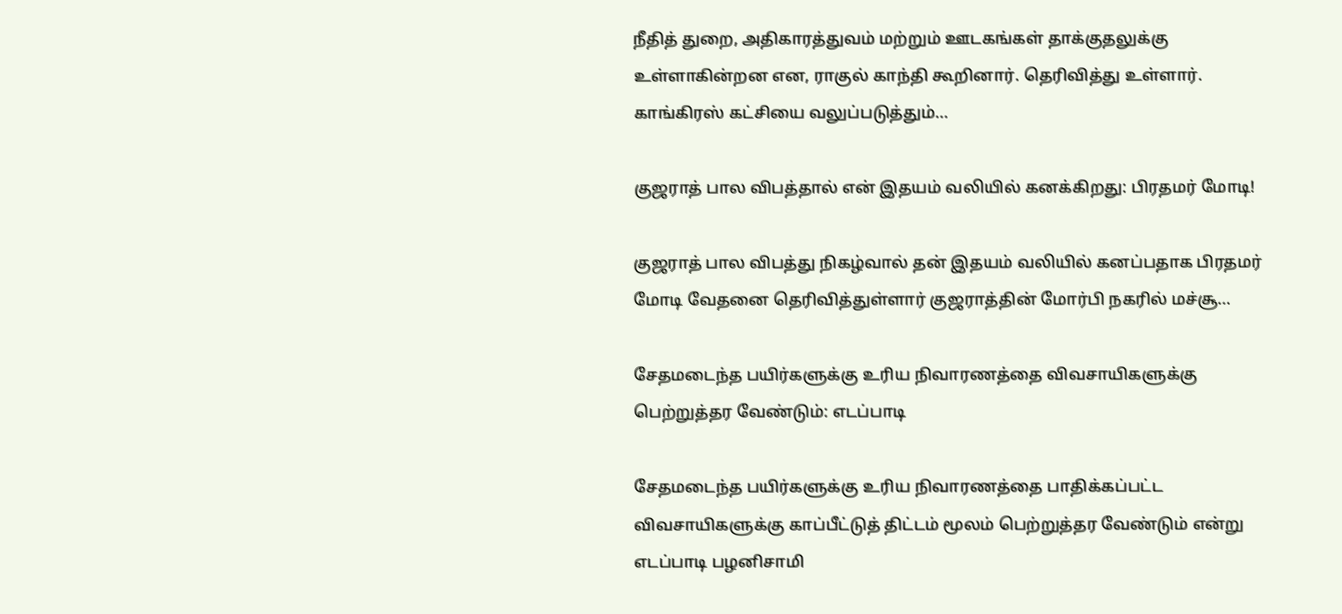நீதித் துறை, அதிகாரத்துவம் மற்றும் ஊடகங்கள் தாக்குதலுக்கு உள்ளாகின்றன என, ராகுல் காந்தி கூறினார். தெரிவித்து உள்ளார். காங்கிரஸ் கட்சியை வலுப்படுத்தும்…

குஜராத் பால விபத்தால் என் இதயம் வலியில் கனக்கிறது: பிரதமர் மோடி!

குஜராத் பால விபத்து நிகழ்வால் தன் இதயம் வலியில் கனப்பதாக பிரதமர் மோடி வேதனை தெரிவித்துள்ளார் குஜராத்தின் மோர்பி நகரில் மச்சூ…

சேதமடைந்த பயிர்களுக்கு உரிய நிவாரணத்தை விவசாயிகளுக்கு பெற்றுத்தர வேண்டும்: எடப்பாடி

சேதமடைந்த பயிர்களுக்கு உரிய நிவாரணத்தை பாதிக்கப்பட்ட விவசாயிகளுக்கு காப்பீட்டுத் திட்டம் மூலம் பெற்றுத்தர வேண்டும் என்று எடப்பாடி பழனிசாமி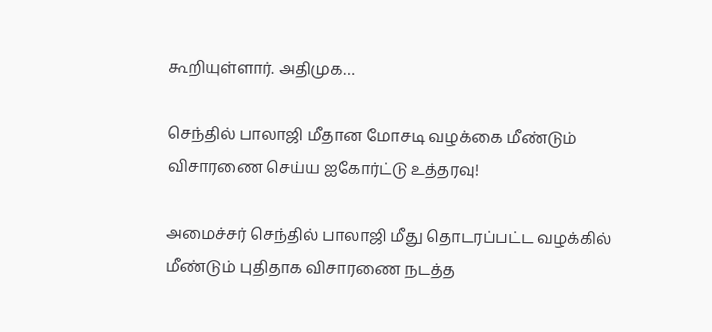கூறியுள்ளார். அதிமுக…

செந்தில் பாலாஜி மீதான மோசடி வழக்கை மீண்டும் விசாரணை செய்ய ஐகோர்ட்டு உத்தரவு!

அமைச்சர் செந்தில் பாலாஜி மீது தொடரப்பட்ட வழக்கில் மீண்டும் புதிதாக விசாரணை நடத்த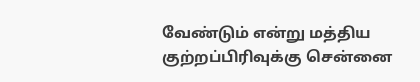வேண்டும் என்று மத்திய குற்றப்பிரிவுக்கு சென்னை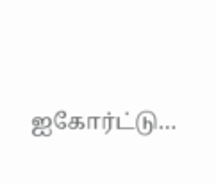ஐகோர்ட்டு…